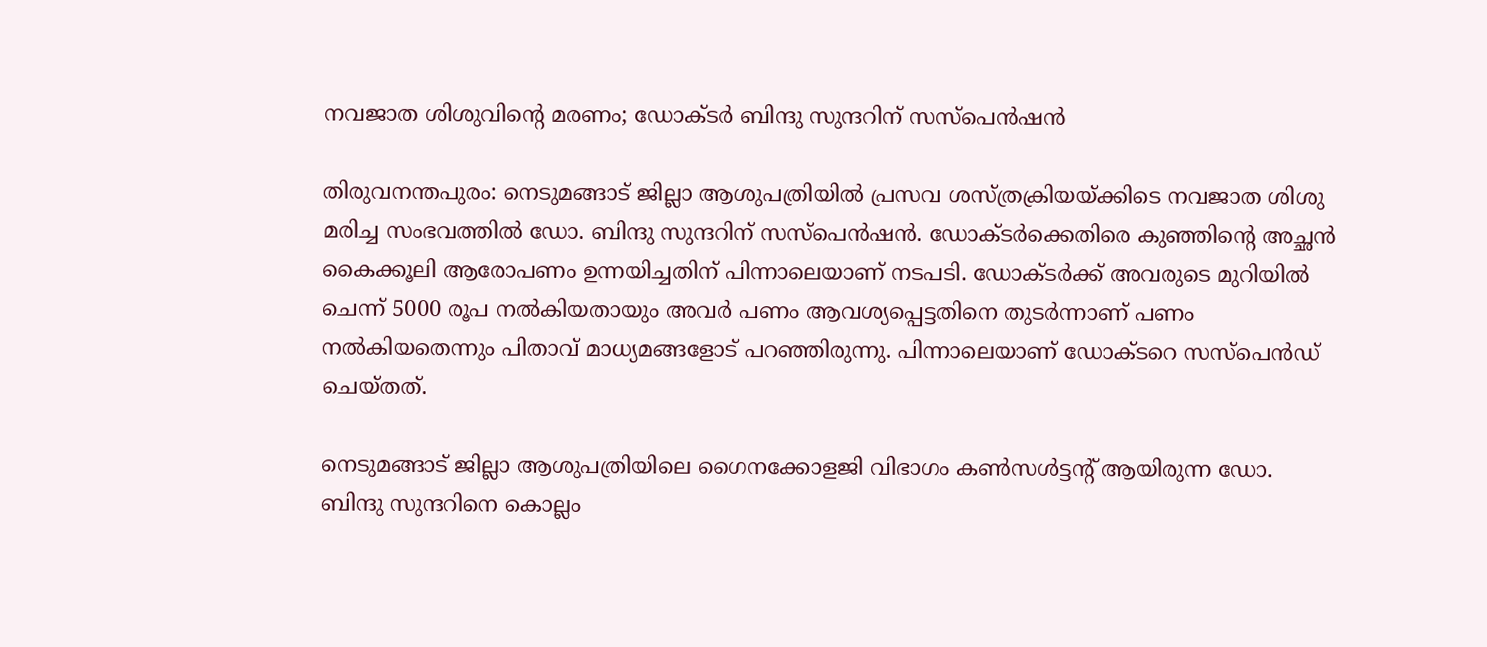നവജാത ശിശുവിന്റെ മരണം; ഡോക്ടര്‍ ബിന്ദു സുന്ദറിന് സസ്‌പെന്‍ഷന്‍

തിരുവനന്തപുരം: നെടുമങ്ങാട് ജില്ലാ ആശുപത്രിയില്‍ പ്രസവ ശസ്ത്രക്രിയയ്ക്കിടെ നവജാത ശിശു മരിച്ച സംഭവത്തില്‍ ഡോ. ബിന്ദു സുന്ദറിന് സസ്‌പെന്‍ഷന്‍. ഡോക്ടര്‍ക്കെതിരെ കുഞ്ഞിന്റെ അച്ഛന്‍ കൈക്കൂലി ആരോപണം ഉന്നയിച്ചതിന് പിന്നാലെയാണ് നടപടി. ഡോക്ടര്‍ക്ക് അവരുടെ മുറിയില്‍ ചെന്ന് 5000 രൂപ നല്‍കിയതായും അവര്‍ പണം ആവശ്യപ്പെട്ടതിനെ തുടര്‍ന്നാണ് പണം നല്‍കിയതെന്നും പിതാവ് മാധ്യമങ്ങളോട് പറഞ്ഞിരുന്നു. പിന്നാലെയാണ് ഡോക്ടറെ സസ്‌പെന്‍ഡ് ചെയ്തത്.

നെടുമങ്ങാട് ജില്ലാ ആശുപത്രിയിലെ ഗൈനക്കോളജി വിഭാഗം കണ്‍സള്‍ട്ടന്റ് ആയിരുന്ന ഡോ. ബിന്ദു സുന്ദറിനെ കൊല്ലം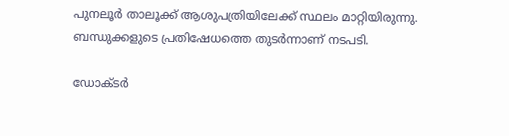പുനലൂര്‍ താലൂക്ക് ആശുപത്രിയിലേക്ക് സ്ഥലം മാറ്റിയിരുന്നു. ബന്ധുക്കളുടെ പ്രതിഷേധത്തെ തുടര്‍ന്നാണ് നടപടി.

ഡോക്ടര്‍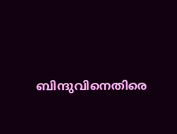ബിന്ദുവിനെതിരെ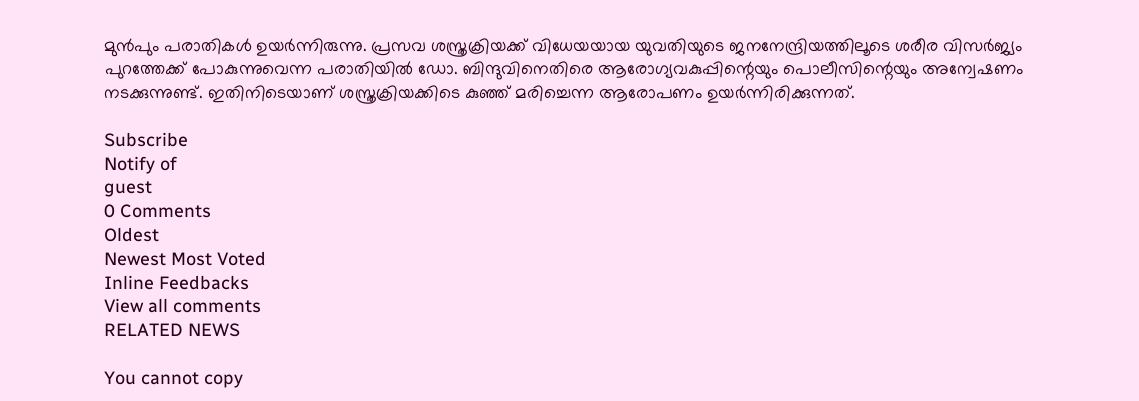മുന്‍പും പരാതികള്‍ ഉയര്‍ന്നിരുന്നു. പ്രസവ ശസ്ത്രക്രിയക്ക് വിധേയയായ യുവതിയുടെ ജനനേന്ദ്രിയത്തിലൂടെ ശരീര വിസര്‍ജ്യം പുറത്തേക്ക് പോകുന്നുവെന്ന പരാതിയില്‍ ഡോ. ബിന്ദുവിനെതിരെ ആരോഗ്യവകുപ്പിന്റെയും പൊലീസിന്റെയും അന്വേഷണം നടക്കുന്നുണ്ട്. ഇതിനിടെയാണ് ശസ്ത്രക്രിയക്കിടെ കുഞ്ഞ് മരിച്ചെന്ന ആരോപണം ഉയര്‍ന്നിരിക്കുന്നത്.

Subscribe
Notify of
guest
0 Comments
Oldest
Newest Most Voted
Inline Feedbacks
View all comments
RELATED NEWS

You cannot copy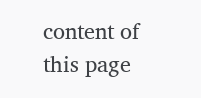content of this page